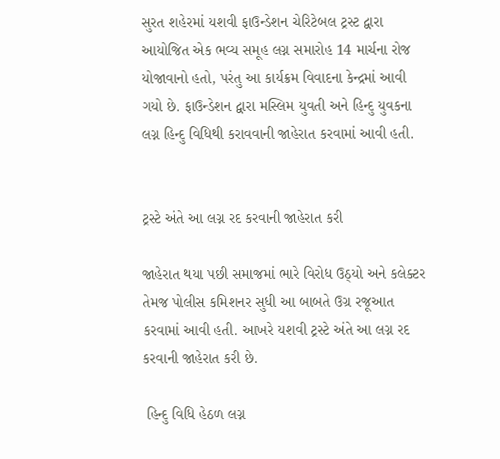સુરત શહેરમાં યશવી ફાઉન્ડેશન ચેરિટેબલ ટ્રસ્ટ દ્વારા આયોજિત એક ભવ્ય સમૂહ લગ્ન સમારોહ 14 માર્ચના રોજ યોજાવાનો હતો, પરંતુ આ કાર્યક્રમ વિવાદના કેન્દ્રમાં આવી ગયો છે. ફાઉન્ડેશન દ્વારા મસ્લિમ યુવતી અને હિન્દુ યુવકના લગ્ન હિન્દુ વિધિથી કરાવવાની જાહેરાત કરવામાં આવી હતી.


ટ્રસ્ટે અંતે આ લગ્ન રદ કરવાની જાહેરાત કરી

જાહેરાત થયા પછી સમાજમાં ભારે વિરોધ ઉઠ્યો અને કલેક્ટર તેમજ પોલીસ કમિશનર સુધી આ બાબતે ઉગ્ર રજૂઆત કરવામાં આવી હતી. આખરે યશવી ટ્રસ્ટે અંતે આ લગ્ન રદ કરવાની જાહેરાત કરી છે.

 હિન્દુ વિધિ હેઠળ લગ્ન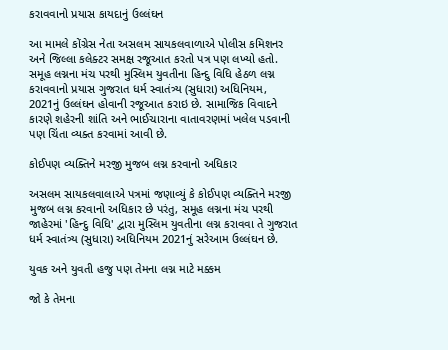કરાવવાનો પ્રયાસ કાયદાનું ઉલ્લંઘન

આ મામલે કોંગ્રેસ નેતા અસલમ સાયકલવાળાએ પોલીસ કમિશનર અને જિલ્લા કલેક્ટર સમક્ષ રજૂઆત કરતો પત્ર પણ લખ્યો હતો. સમૂહ લગ્નના મંચ પરથી મુસ્લિમ યુવતીના હિન્દુ વિધિ હેઠળ લગ્ન કરાવવાનો પ્રયાસ ગુજરાત ધર્મ સ્વાતંત્ર્ય (સુધારા) અધિનિયમ, 2021નું ઉલ્લંઘન હોવાની રજૂઆત કરાઇ છે. સામાજિક વિવાદને કારણે શહેરની શાંતિ અને ભાઈચારાના વાતાવરણમાં ખલેલ પડવાની પણ ચિંતા વ્યક્ત કરવામાં આવી છે.

કોઈપણ વ્યક્તિને મરજી મુજબ લગ્ન કરવાનો અધિકાર

અસલમ સાયકલવાલાએ પત્રમાં જણાવ્યું કે કોઈપણ વ્યક્તિને મરજી મુજબ લગ્ન કરવાનો અધિકાર છે પરંતુ, સમૂહ લગ્નના મંચ પરથી જાહેરમાં 'હિન્દુ વિધિ' દ્વારા મુસ્લિમ યુવતીના લગ્ન કરાવવા તે ગુજરાત ધર્મ સ્વાતંત્ર્ય (સુધારા) અધિનિયમ 2021નું સરેઆમ ઉલ્લંઘન છે.

યુવક અને યુવતી હજુ પણ તેમના લગ્ન માટે મક્કમ

જો કે તેમના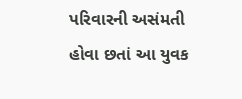પરિવારની અસંમતી હોવા છતાં આ યુવક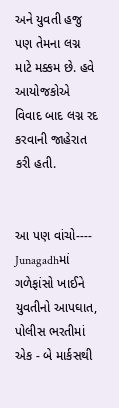અને યુવતી હજુ પણ તેમના લગ્ન માટે મક્કમ છે. હવે આયોજકોએ વિવાદ બાદ લગ્ન રદ કરવાની જાહેરાત કરી હતી.


આ પણ વાંચો----     Junagadhમાં ગળેફાંસો ખાઈને યુવતીનો આપઘાત, પોલીસ ભરતીમાં એક - બે માર્કસથી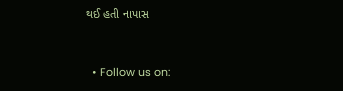થઈ હતી નાપાસ


  • Follow us on: